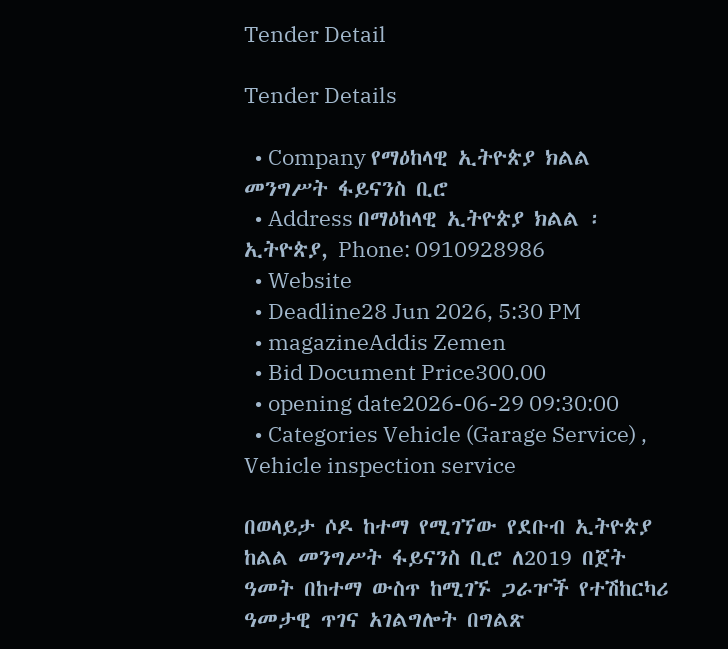Tender Detail

Tender Details

  • Company የማዕከላዊ ኢትዮጵያ ክልል መንግሥት ፋይናንስ ቢሮ
  • Address በማዕከላዊ ኢትዮጵያ ክልል ፡ ኢትዮጵያ, Phone: 0910928986
  • Website
  • Deadline28 Jun 2026, 5:30 PM
  • magazineAddis Zemen
  • Bid Document Price300.00
  • opening date2026-06-29 09:30:00
  • Categories Vehicle (Garage Service) , Vehicle inspection service

በወላይታ ሶዶ ከተማ የሚገኘው የደቡብ ኢትዮጵያ ከልል መንግሥት ፋይናንስ ቢሮ ለ2019 በጀት ዓመት በከተማ ውስጥ ከሚገኙ ጋራዦች የተሽከርካሪ ዓመታዊ ጥገና አገልግሎት በግልጽ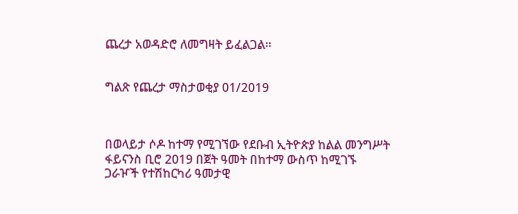ጨረታ አወዳድሮ ለመግዛት ይፈልጋል።


ግልጽ የጨረታ ማስታወቂያ 01/2019



በወላይታ ሶዶ ከተማ የሚገኘው የደቡብ ኢትዮጵያ ከልል መንግሥት ፋይናንስ ቢሮ 2019 በጀት ዓመት በከተማ ውስጥ ከሚገኙ ጋራዦች የተሽከርካሪ ዓመታዊ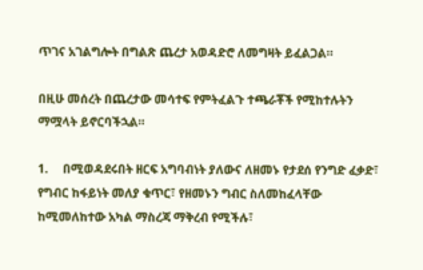ጥገና አገልግሎት በግልጽ ጨረታ አወዳድሮ ለመግዛት ይፈልጋል።

በዚሁ መሰረት በጨረታው መሳተፍ የምትፈልጉ ተጫራቾች የሚከተሉትን ማሟላት ይኖርባችኋል።

1.     በሚወዳደሩበት ዘርፍ አግባብነት ያለውና ለዘመኑ የታደሰ የንግድ ፈቃድ፣ የግብር ከፋይነት መለያ ቁጥር፣ የዘመኑን ግብር ስለመከፈላቸው ከሚመለከተው አካል ማስረጃ ማቅረብ የሚችሉ፣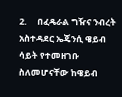2.     በፈዴራል ግዥና ንብረት አስተዳደር ኤጄንሲ ዌይብ ሳይት የተመዘገቡ ስለመሆናቸው ከዌይብ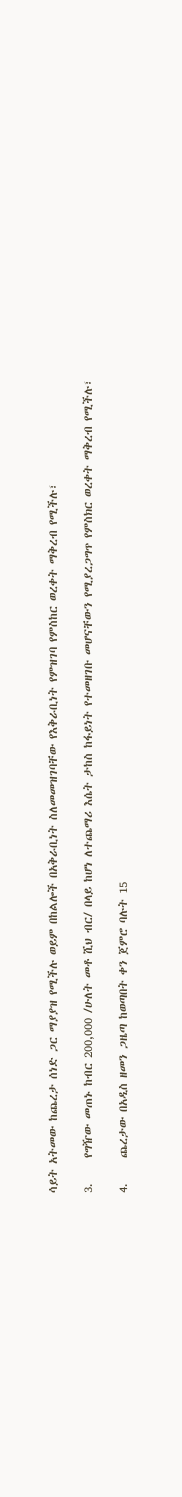ሳይት አትመው ከጨረታ ሰነድ ጋር ማያያዝ የሚችሉ ወይም በከልሎች በአቅራቢነት ስለመመዝገባቸው የእቅራቢነት የምዝገባ የምስከር ወረቀት ማቅረብ የሚችሉ፣

3.     የግዥው መጠኑ ከብር 200,000 /ሁለት መቶ ሺህ ብር/ በላይ ከሆነ ለተጨማሪ እሴት ታከስ ከፋይነት የተመዘገቡ መሆናቸውን የሚያረጋግጥ የምስክር ወረቀት ማቅረብ የሚችሉ፣

4.     ጨረታው በአዲስ ዘመን ጋዜጣ ከወጣበት ቀን ጀምሮ ባሉት 15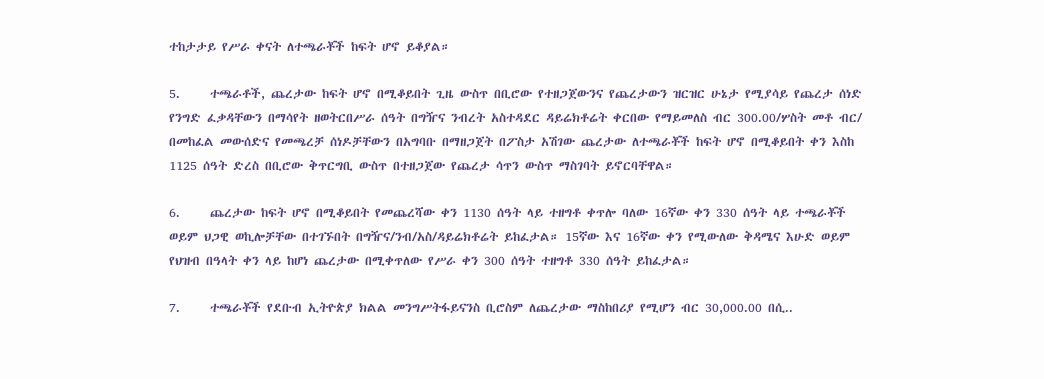ተከታታይ የሥራ ቀናት ለተጫራቾች ከፍት ሆኖ ይቆያል።

5.     ተጫራቶች, ጨረታው ከፍት ሆኖ በሚቆይበት ጊዜ ውስጥ በቢሮው የተዘጋጀውንና የጨረታውን ዝርዝር ሁኔታ የሚያሳይ የጨረታ ሰነድ የንግድ ፈቃዳቸውን በማሳየት ዘወትርበሥራ ሰዓት በግዥና ንብረት አስተዳደር ዳይሬክቶሬት ቀርበው የማይመለስ ብር 300.00/ሦስት መቶ ብር/ በመከፈል መውሰድና የመጫረቻ ሰነዶቻቸውን በአግባቡ በማዘጋጀት በፖስታ አሽገው ጨረታው ለተጫራቾች ከፍት ሆኖ በሚቆይበት ቀን እስከ 1125 ሰዓት ድረስ በቢሮው ቅጥርግቢ ውስጥ በተዘጋጀው የጨረታ ሳጥን ውስጥ ማስገባት ይኖርባቸዋል።

6.     ጨረታው ከፍት ሆኖ በሚቆይበት የመጨረሻው ቀን 1130 ሰዓት ላይ ተዘግቶ ቀጥሎ ባለው 16ኛው ቀን 330 ሰዓት ላይ ተጫራቾች ወይም ህጋዊ ወኪሎቻቸው በተገኙበት በግዥና/ንብ/አስ/ዳይሬክቶሬት ይከፈታል። 15ኛው እና 16ኛው ቀን የሚውለው ቅዳሜና እሁድ ወይም የህዝብ በዓላት ቀን ላይ ከሆነ ጨረታው በሚቀጥለው የሥራ ቀን 300 ሰዓት ተዘግቶ 330 ሰዓት ይከፈታል።

7.     ተጫራቾች የደቡብ ኢትዮጵያ ክልል መንግሥትፋይናንስ ቢሮስም ለጨረታው ማስከበሪያ የሚሆን ብር 30,000.00 በሲ..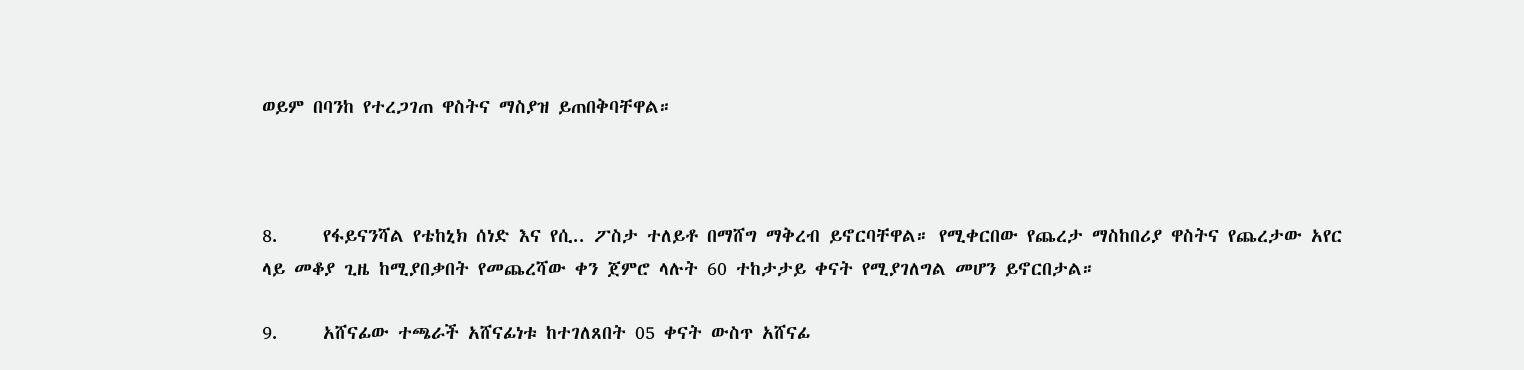ወይም በባንከ የተረጋገጠ ዋስትና ማስያዝ ይጠበቅባቸዋል።



8.     የፋይናንሻል የቴከኒክ ሰነድ እና የሲ.. ፖስታ ተለይቶ በማሸግ ማቅረብ ይኖርባቸዋል። የሚቀርበው የጨረታ ማስከበሪያ ዋስትና የጨረታው አየር ላይ መቆያ ጊዜ ከሚያበቃበት የመጨረሻው ቀን ጀምሮ ላሉት 60 ተከታታይ ቀናት የሚያገለግል መሆን ይኖርበታል።

9.     አሸናፊው ተጫራች አሸናፊነቱ ከተገለጸበት 05 ቀናት ውስጥ አሸናፊ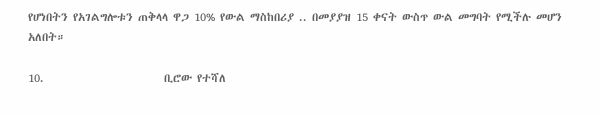የሆነበትን የአገልግሎቱን ጠቅላላ ዋጋ 10% የውል ማስከበሪያ .. በመያያዝ 15 ቀናት ውስጥ ውል መግባት የሚችሉ መሆን አለበት።

10.                        ቢሮው የተሻለ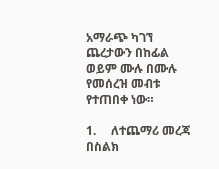አማራጭ ካገኘ ጨረታውን በከፊል ወይም ሙሉ በሙሉ የመሰረዝ መብቱ የተጠበቀ ነው።

1.     ለተጨማሪ መረጃ በስልክ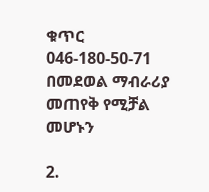ቁጥር 046-180-50-71 በመደወል ማብራሪያ መጠየቅ የሚቻል መሆኑን

2.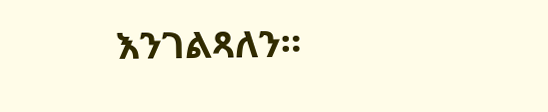እንገልጻለን።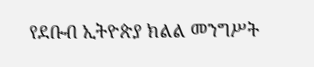የደቡብ ኢትዮጵያ ክልል መንግሥት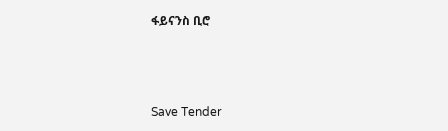ፋይናንስ ቢሮ



Save Tender